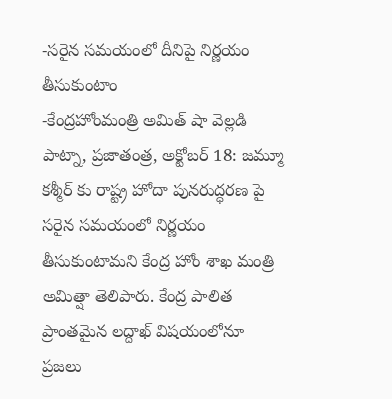-సరైన సమయంలో దీనిపై నిర్ణయం తీసుకుంటాం
-కేంద్రహోంమంత్రి అమిత్ షా వెల్లడి
పాట్నా, ప్రజాతంత్ర, అక్టోబర్ 18: జమ్మూ కశ్మీర్ కు రాష్ట్ర హోదా పునరుద్ధరణ పై సరైన సమయంలో నిర్ణయం తీసుకుంటామని కేంద్ర హోం శాఖ మంత్రి అమిత్షా తెలిపారు. కేంద్ర పాలిత ప్రాంతమైన లద్దాఖ్ విషయంలోనూ ప్రజలు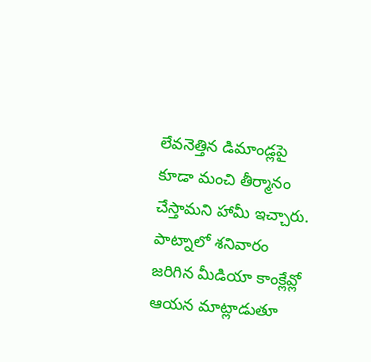లేవనెత్తిన డిమాండ్లపై కూడా మంచి తీర్మానం చేస్తామని హామీ ఇచ్చారు. పాట్నాలో శనివారం జరిగిన మీడియా కాంక్లేవ్లో ఆయన మాట్లాడుతూ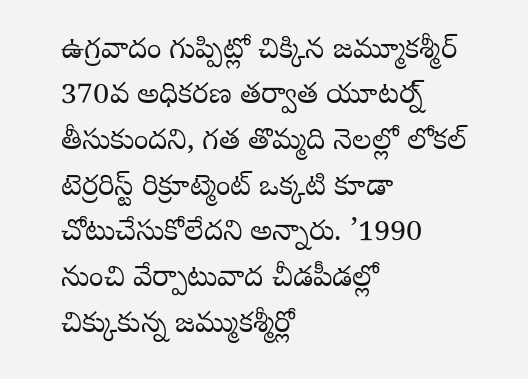ఉగ్రవాదం గుప్పిట్లో చిక్కిన జమ్మూకశ్మీర్ 370వ అధికరణ తర్వాత యూటర్న్ తీసుకుందని, గత తొమ్మది నెలల్లో లోకల్ టెర్రరిస్ట్ రిక్రూట్మెంట్ ఒక్కటి కూడా చోటుచేసుకోలేదని అన్నారు. ’1990 నుంచి వేర్పాటువాద చీడపీడల్లో చిక్కుకున్న జమ్ముకశ్మీర్లో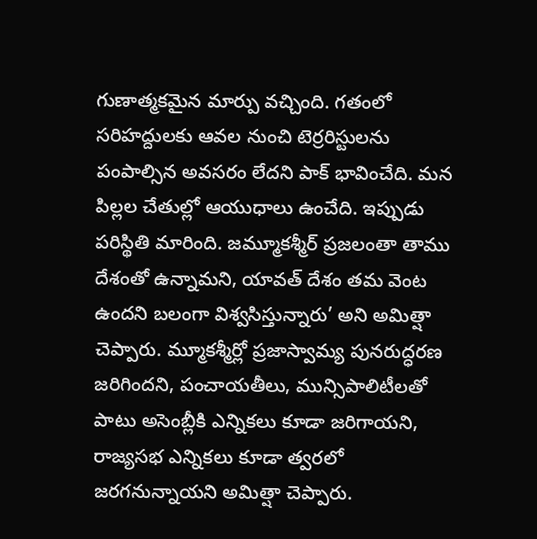గుణాత్మకమైన మార్పు వచ్చింది. గతంలో సరిహద్దులకు ఆవల నుంచి టెర్రరిస్టులను పంపాల్సిన అవసరం లేదని పాక్ భావించేది. మన పిల్లల చేతుల్లో ఆయుధాలు ఉంచేది. ఇప్పుడు పరిస్థితి మారింది. జమ్మూకశ్మీర్ ప్రజలంతా తాము దేశంతో ఉన్నామని, యావత్ దేశం తమ వెంట ఉందని బలంగా విశ్వసిస్తున్నారు’ అని అమిత్షా చెప్పారు. మ్మూకశ్మీర్లో ప్రజాస్వామ్య పునరుద్ధరణ జరిగిందని, పంచాయతీలు, మున్సిపాలిటీలతో పాటు అసెంబ్లీకి ఎన్నికలు కూడా జరిగాయని, రాజ్యసభ ఎన్నికలు కూడా త్వరలో జరగనున్నాయని అమిత్షా చెప్పారు.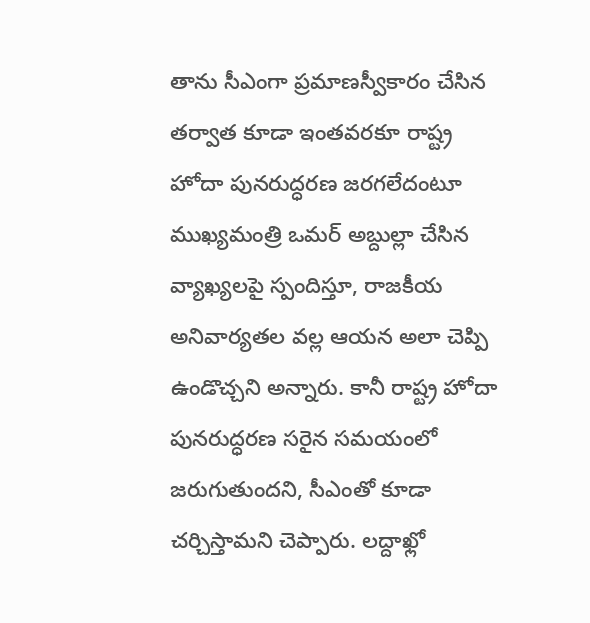తాను సీఎంగా ప్రమాణస్వీకారం చేసిన తర్వాత కూడా ఇంతవరకూ రాష్ట్ర హోదా పునరుద్ధరణ జరగలేదంటూ ముఖ్యమంత్రి ఒమర్ అబ్దుల్లా చేసిన వ్యాఖ్యలపై స్పందిస్తూ, రాజకీయ అనివార్యతల వల్ల ఆయన అలా చెప్పి ఉండొచ్చని అన్నారు. కానీ రాష్ట్ర హోదా పునరుద్ధరణ సరైన సమయంలో జరుగుతుందని, సీఎంతో కూడా చర్చిస్తామని చెప్పారు. లద్దాఖ్లో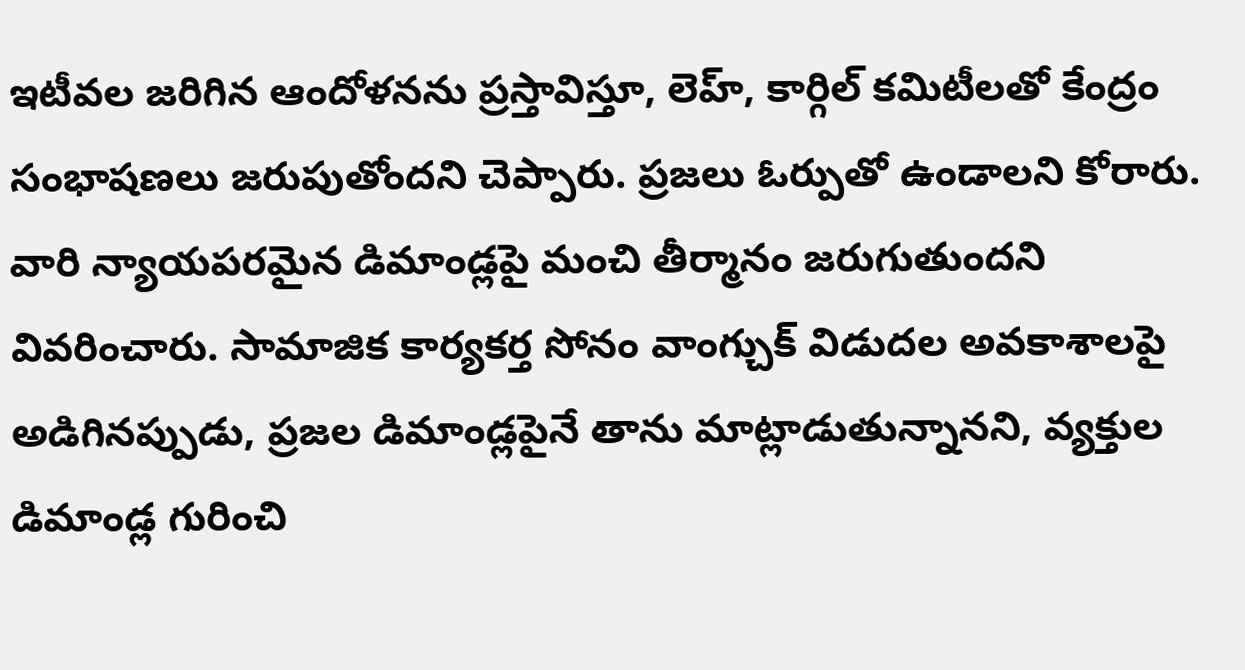ఇటీవల జరిగిన ఆందోళనను ప్రస్తావిస్తూ, లెహ్, కార్గిల్ కమిటీలతో కేంద్రం సంభాషణలు జరుపుతోందని చెప్పారు. ప్రజలు ఓర్పుతో ఉండాలని కోరారు. వారి న్యాయపరమైన డిమాండ్లపై మంచి తీర్మానం జరుగుతుందని వివరించారు. సామాజిక కార్యకర్త సోనం వాంగ్చుక్ విడుదల అవకాశాలపై అడిగినప్పుడు, ప్రజల డిమాండ్లపైనే తాను మాట్లాడుతున్నానని, వ్యక్తుల డిమాండ్ల గురించి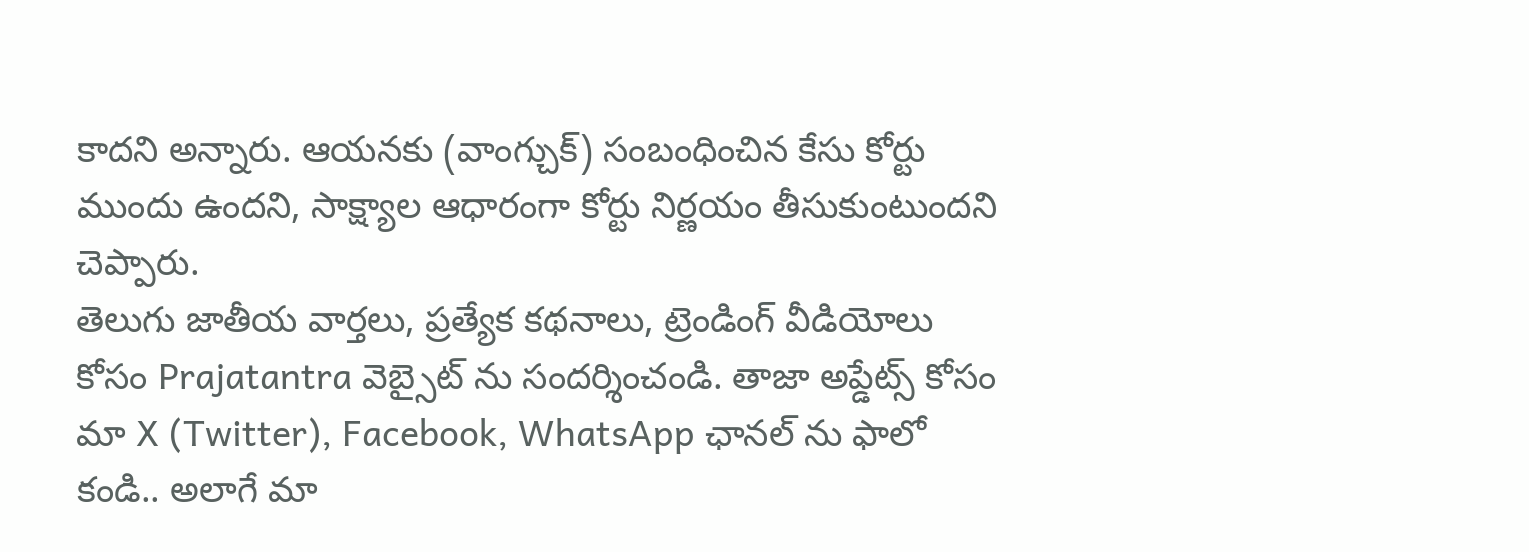కాదని అన్నారు. ఆయనకు (వాంగ్చుక్) సంబంధించిన కేసు కోర్టు ముందు ఉందని, సాక్ష్యాల ఆధారంగా కోర్టు నిర్ణయం తీసుకుంటుందని చెప్పారు.
తెలుగు జాతీయ వార్తలు, ప్రత్యేక కథనాలు, ట్రెండింగ్ వీడియోలు కోసం Prajatantra వెబ్సైట్ ను సందర్శించండి. తాజా అప్డేట్స్ కోసం మా X (Twitter), Facebook, WhatsApp ఛానల్ ను ఫాలో కండి.. అలాగే మా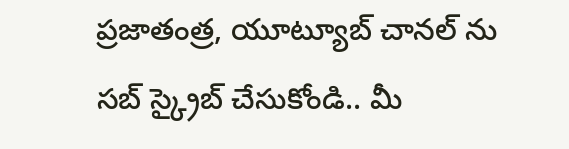ప్రజాతంత్ర, యూట్యూబ్ చానల్ ను సబ్ స్క్రైబ్ చేసుకోండి.. మీ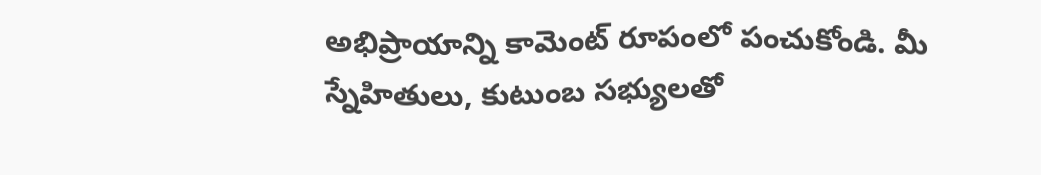అభిప్రాయాన్ని కామెంట్ రూపంలో పంచుకోండి. మీ స్నేహితులు, కుటుంబ సభ్యులతో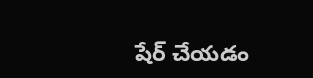షేర్ చేయడం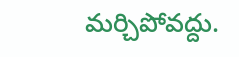మర్చిపోవద్దు.